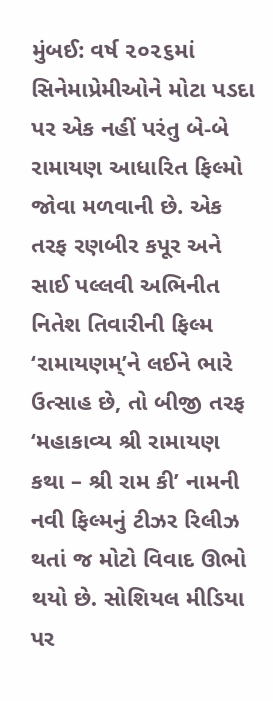મુંબઈ: વર્ષ ૨૦૨૬માં સિનેમાપ્રેમીઓને મોટા પડદા પર એક નહીં પરંતુ બે-બે રામાયણ આધારિત ફિલ્મો જોવા મળવાની છે. એક તરફ રણબીર કપૂર અને સાઈ પલ્લવી અભિનીત નિતેશ તિવારીની ફિલ્મ ‘રામાયણમ્’ને લઈને ભારે ઉત્સાહ છે, તો બીજી તરફ ‘મહાકાવ્ય શ્રી રામાયણ કથા – શ્રી રામ કી’ નામની નવી ફિલ્મનું ટીઝર રિલીઝ થતાં જ મોટો વિવાદ ઊભો થયો છે. સોશિયલ મીડિયા પર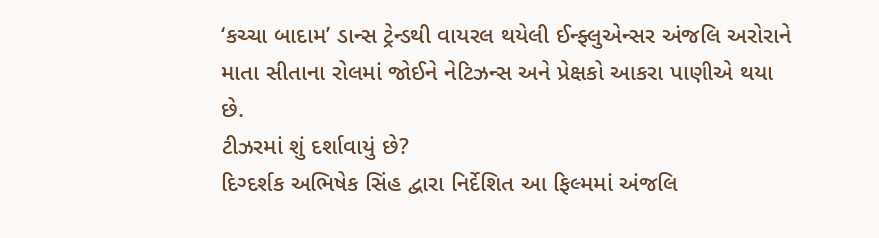‘કચ્ચા બાદામ’ ડાન્સ ટ્રેન્ડથી વાયરલ થયેલી ઈન્ફ્લુએન્સર અંજલિ અરોરાને માતા સીતાના રોલમાં જોઈને નેટિઝન્સ અને પ્રેક્ષકો આકરા પાણીએ થયા છે.
ટીઝરમાં શું દર્શાવાયું છે?
દિગ્દર્શક અભિષેક સિંહ દ્વારા નિર્દેશિત આ ફિલ્મમાં અંજલિ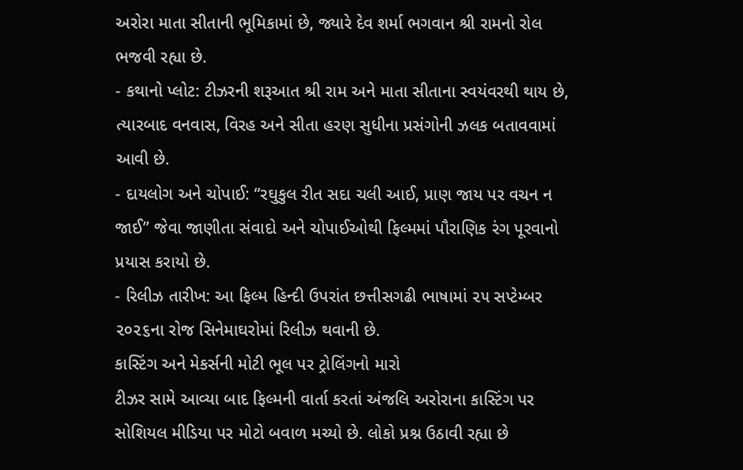અરોરા માતા સીતાની ભૂમિકામાં છે, જ્યારે દેવ શર્મા ભગવાન શ્રી રામનો રોલ ભજવી રહ્યા છે.
- કથાનો પ્લોટ: ટીઝરની શરૂઆત શ્રી રામ અને માતા સીતાના સ્વયંવરથી થાય છે, ત્યારબાદ વનવાસ, વિરહ અને સીતા હરણ સુધીના પ્રસંગોની ઝલક બતાવવામાં આવી છે.
- દાયલોગ અને ચોપાઈ: “રઘુકુલ રીત સદા ચલી આઈ, પ્રાણ જાય પર વચન ન જાઈ” જેવા જાણીતા સંવાદો અને ચોપાઈઓથી ફિલ્મમાં પૌરાણિક રંગ પૂરવાનો પ્રયાસ કરાયો છે.
- રિલીઝ તારીખ: આ ફિલ્મ હિન્દી ઉપરાંત છત્તીસગઢી ભાષામાં ૨૫ સપ્ટેમ્બર ૨૦૨૬ના રોજ સિનેમાઘરોમાં રિલીઝ થવાની છે.
કાસ્ટિંગ અને મેકર્સની મોટી ભૂલ પર ટ્રોલિંગનો મારો
ટીઝર સામે આવ્યા બાદ ફિલ્મની વાર્તા કરતાં અંજલિ અરોરાના કાસ્ટિંગ પર સોશિયલ મીડિયા પર મોટો બવાળ મચ્યો છે. લોકો પ્રશ્ન ઉઠાવી રહ્યા છે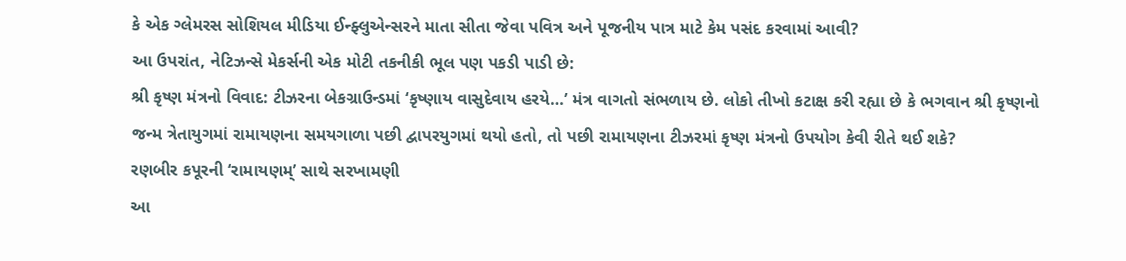કે એક ગ્લેમરસ સોશિયલ મીડિયા ઈન્ફ્લુએન્સરને માતા સીતા જેવા પવિત્ર અને પૂજનીય પાત્ર માટે કેમ પસંદ કરવામાં આવી?
આ ઉપરાંત, નેટિઝન્સે મેકર્સની એક મોટી તકનીકી ભૂલ પણ પકડી પાડી છે:
શ્રી કૃષ્ણ મંત્રનો વિવાદ: ટીઝરના બેકગ્રાઉન્ડમાં ‘કૃષ્ણાય વાસુદેવાય હરયે…’ મંત્ર વાગતો સંભળાય છે. લોકો તીખો કટાક્ષ કરી રહ્યા છે કે ભગવાન શ્રી કૃષ્ણનો જન્મ ત્રેતાયુગમાં રામાયણના સમયગાળા પછી દ્વાપરયુગમાં થયો હતો, તો પછી રામાયણના ટીઝરમાં કૃષ્ણ મંત્રનો ઉપયોગ કેવી રીતે થઈ શકે?
રણબીર કપૂરની ‘રામાયણમ્’ સાથે સરખામણી
આ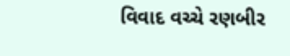વિવાદ વચ્ચે રણબીર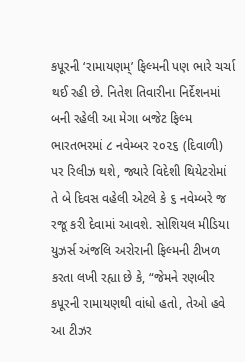કપૂરની ‘રામાયણમ્’ ફિલ્મની પણ ભારે ચર્ચા થઈ રહી છે. નિતેશ તિવારીના નિર્દેશનમાં બની રહેલી આ મેગા બજેટ ફિલ્મ ભારતભરમાં ૮ નવેમ્બર ૨૦૨૬ (દિવાળી) પર રિલીઝ થશે, જ્યારે વિદેશી થિયેટરોમાં તે બે દિવસ વહેલી એટલે કે ૬ નવેમ્બરે જ રજૂ કરી દેવામાં આવશે. સોશિયલ મીડિયા યુઝર્સ અંજલિ અરોરાની ફિલ્મની ટીખળ કરતા લખી રહ્યા છે કે, “જેમને રણબીર કપૂરની રામાયણથી વાંધો હતો, તેઓ હવે આ ટીઝર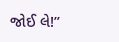જોઈ લે!”